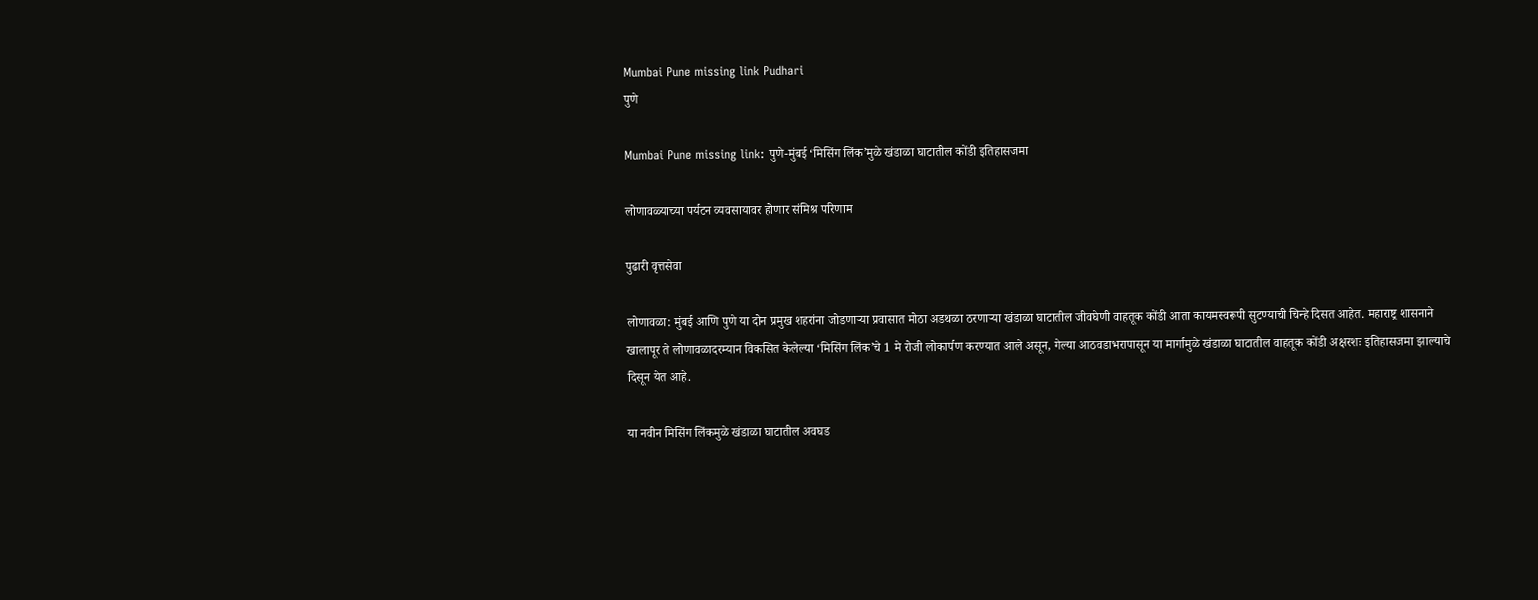Mumbai Pune missing link Pudhari
पुणे

Mumbai Pune missing link: पुणे-मुंबई ‌‘मिसिंग लिंक‌’मुळे खंडाळा घाटातील कोंडी इतिहासजमा

लोणावळ्याच्या पर्यटन व्यवसायावर होणार संमिश्र परिणाम

पुढारी वृत्तसेवा

लोणावळा: मुंबई आणि पुणे या दोन प्रमुख शहरांना जोडणाऱ्या प्रवासात मोठा अडथळा ठरणाऱ्या खंडाळा घाटातील जीवघेणी वाहतूक कोंडी आता कायमस्वरूपी सुटण्याची चिन्हे दिसत आहेत. महाराष्ट्र शासनाने खालापूर ते लोणावळादरम्यान विकसित केलेल्या ‌‘मिसिंग लिंक‌’चे 1 मे रोजी लोकार्पण करण्यात आले असून, गेल्या आठवडाभरापासून या मार्गामुळे खंडाळा घाटातील वाहतूक कोंडी अक्षरशः इतिहासजमा झाल्याचे दिसून येत आहे.

या नवीन मिसिंग लिंकमुळे खंडाळा घाटातील अवघड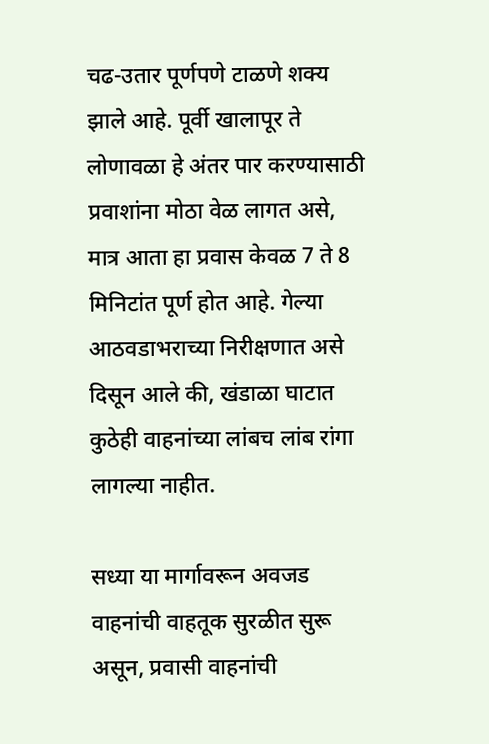चढ-उतार पूर्णपणे टाळणे शक्य झाले आहे. पूर्वी खालापूर ते लोणावळा हे अंतर पार करण्यासाठी प्रवाशांना मोठा वेळ लागत असे, मात्र आता हा प्रवास केवळ 7 ते 8 मिनिटांत पूर्ण होत आहे. गेल्या आठवडाभराच्या निरीक्षणात असे दिसून आले की, खंडाळा घाटात कुठेही वाहनांच्या लांबच लांब रांगा लागल्या नाहीत.

सध्या या मार्गावरून अवजड वाहनांची वाहतूक सुरळीत सुरू असून, प्रवासी वाहनांची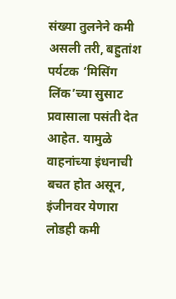संख्या तुलनेने कमी असली तरी, बहुतांश पर्यटक ‌‘मिसिंग लिंक‌’च्या सुसाट प्रवासाला पसंती देत आहेत. यामुळे वाहनांच्या इंधनाची बचत होत असून, इंजीनवर येणारा लोडही कमी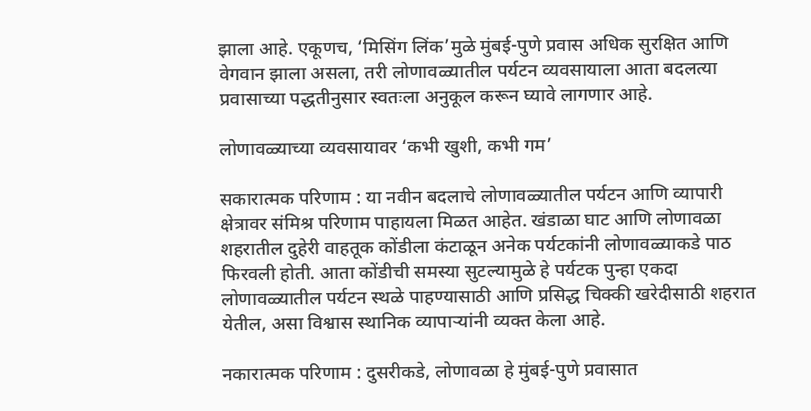झाला आहे. एकूणच, ‘मिसिंग लिंक‌’मुळे मुंबई-पुणे प्रवास अधिक सुरक्षित आणि वेगवान झाला असला, तरी लोणावळ्यातील पर्यटन व्यवसायाला आता बदलत्या प्रवासाच्या पद्धतीनुसार स्वतःला अनुकूल करून घ्यावे लागणार आहे.

लोणावळ्याच्या व्यवसायावर ‌‘कभी खुशी, कभी गम‌’

सकारात्मक परिणाम : या नवीन बदलाचे लोणावळ्यातील पर्यटन आणि व्यापारी क्षेत्रावर संमिश्र परिणाम पाहायला मिळत आहेत. खंडाळा घाट आणि लोणावळा शहरातील दुहेरी वाहतूक कोंडीला कंटाळून अनेक पर्यटकांनी लोणावळ्याकडे पाठ फिरवली होती. आता कोंडीची समस्या सुटल्यामुळे हे पर्यटक पुन्हा एकदा लोणावळ्यातील पर्यटन स्थळे पाहण्यासाठी आणि प्रसिद्ध चिक्की खरेदीसाठी शहरात येतील, असा विश्वास स्थानिक व्यापाऱ्यांनी व्यक्त केला आहे.

नकारात्मक परिणाम : दुसरीकडे, लोणावळा हे मुंबई-पुणे प्रवासात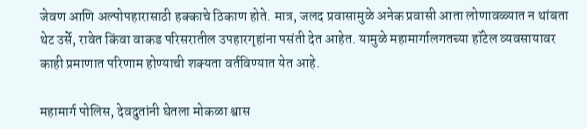जेवण आणि अल्पोपहारासाठी हक्काचे ठिकाण होते. मात्र, जलद प्रवासामुळे अनेक प्रवासी आता लोणावळ्यात न थांबता थेट उर्से, रावेत किंवा वाकड परिसरातील उपहारगृहांना पसंती देत आहेत. यामुळे महामार्गालगतच्या हॉटेल व्यवसायावर काही प्रमाणात परिणाम होण्याची शक्यता वर्तविण्यात येत आहे.

महामार्ग पोलिस, देवदुतांनी घेतला मोकळा श्वास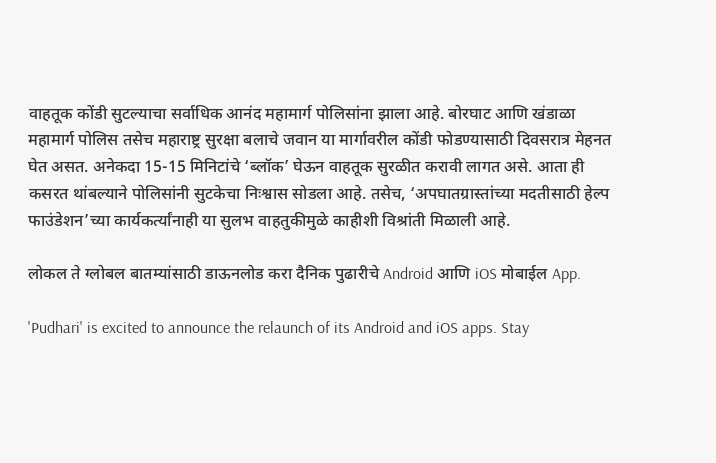वाहतूक कोंडी सुटल्याचा सर्वाधिक आनंद महामार्ग पोलिसांना झाला आहे. बोरघाट आणि खंडाळा महामार्ग पोलिस तसेच महाराष्ट्र सुरक्षा बलाचे जवान या मार्गावरील कोंडी फोडण्यासाठी दिवसरात्र मेहनत घेत असत. अनेकदा 15-15 मिनिटांचे ‌‘ब्लॉक‌’ घेऊन वाहतूक सुरळीत करावी लागत असे. आता ही कसरत थांबल्याने पोलिसांनी सुटकेचा निःश्वास सोडला आहे. तसेच, ‘अपघातग्रास्तांच्या मदतीसाठी हेल्प फाउंडेशन‌’च्या कार्यकर्त्यांनाही या सुलभ वाहतुकीमुळे काहीशी विश्रांती मिळाली आहे.

लोकल ते ग्लोबल बातम्यांसाठी डाऊनलोड करा दैनिक पुढारीचे Android आणि iOS मोबाईल App.

'Pudhari' is excited to announce the relaunch of its Android and iOS apps. Stay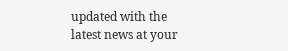updated with the latest news at your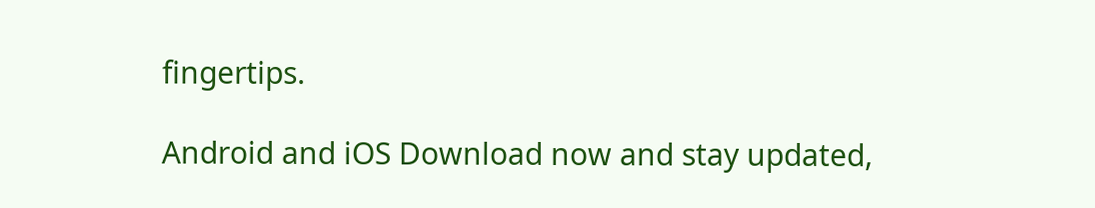fingertips.

Android and iOS Download now and stay updated,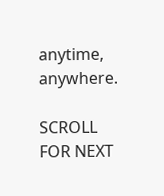anytime, anywhere.

SCROLL FOR NEXT